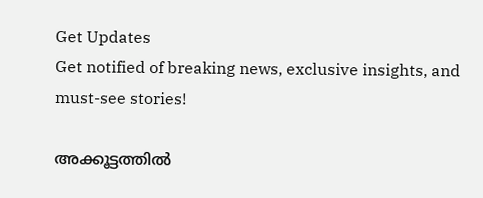Get Updates
Get notified of breaking news, exclusive insights, and must-see stories!

അക്കൂട്ടത്തില്‍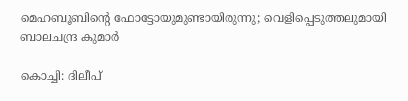മെഹബൂബിന്റെ ഫോട്ടോയുമുണ്ടായിരുന്നു; വെളിപ്പെടുത്തലുമായി ബാലചന്ദ്ര കുമാര്‍

കൊച്ചി: ദിലീപ്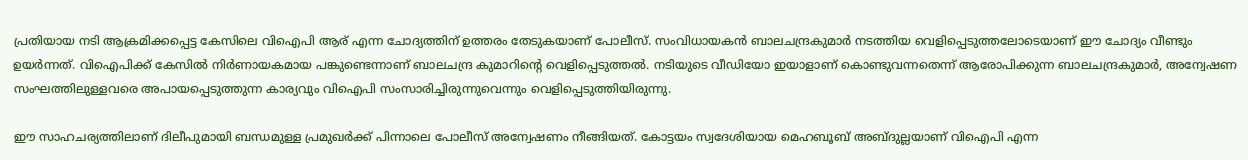പ്രതിയായ നടി ആക്രമിക്കപ്പെട്ട കേസിലെ വിഐപി ആര് എന്ന ചോദ്യത്തിന് ഉത്തരം തേടുകയാണ് പോലീസ്. സംവിധായകന്‍ ബാലചന്ദ്രകുമാര്‍ നടത്തിയ വെളിപ്പെടുത്തലോടെയാണ് ഈ ചോദ്യം വീണ്ടും ഉയര്‍ന്നത്. വിഐപിക്ക് കേസില്‍ നിര്‍ണായകമായ പങ്കുണ്ടെന്നാണ് ബാലചന്ദ്ര കുമാറിന്റെ വെളിപ്പെടുത്തല്‍. നടിയുടെ വീഡിയോ ഇയാളാണ് കൊണ്ടുവന്നതെന്ന് ആരോപിക്കുന്ന ബാലചന്ദ്രകുമാര്‍, അന്വേഷണ സംഘത്തിലുള്ളവരെ അപായപ്പെടുത്തുന്ന കാര്യവും വിഐപി സംസാരിച്ചിരുന്നുവെന്നും വെളിപ്പെടുത്തിയിരുന്നു.

ഈ സാഹചര്യത്തിലാണ് ദിലീപുമായി ബന്ധമുള്ള പ്രമുഖര്‍ക്ക് പിന്നാലെ പോലീസ് അന്വേഷണം നീങ്ങിയത്. കോട്ടയം സ്വദേശിയായ മെഹബൂബ് അബ്ദുല്ലയാണ് വിഐപി എന്ന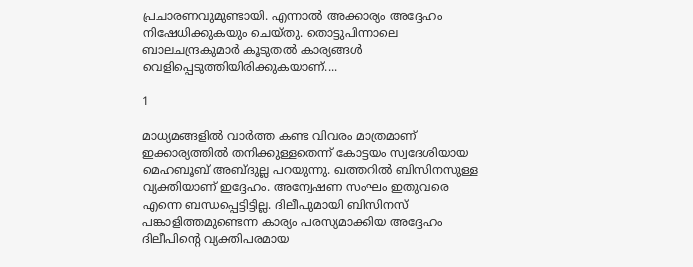പ്രചാരണവുമുണ്ടായി. എന്നാല്‍ അക്കാര്യം അദ്ദേഹം നിഷേധിക്കുകയും ചെയ്തു. തൊട്ടുപിന്നാലെ ബാലചന്ദ്രകുമാര്‍ കൂടുതല്‍ കാര്യങ്ങള്‍ വെളിപ്പെടുത്തിയിരിക്കുകയാണ്....

1

മാധ്യമങ്ങളില്‍ വാര്‍ത്ത കണ്ട വിവരം മാത്രമാണ് ഇക്കാര്യത്തില്‍ തനിക്കുള്ളതെന്ന് കോട്ടയം സ്വദേശിയായ മെഹബൂബ് അബ്ദുല്ല പറയുന്നു. ഖത്തറില്‍ ബിസിനസുള്ള വ്യക്തിയാണ് ഇദ്ദേഹം. അന്വേഷണ സംഘം ഇതുവരെ എന്നെ ബന്ധപ്പെട്ടിട്ടില്ല. ദിലീപുമായി ബിസിനസ് പങ്കാളിത്തമുണ്ടെന്ന കാര്യം പരസ്യമാക്കിയ അദ്ദേഹം ദിലീപിന്റെ വ്യക്തിപരമായ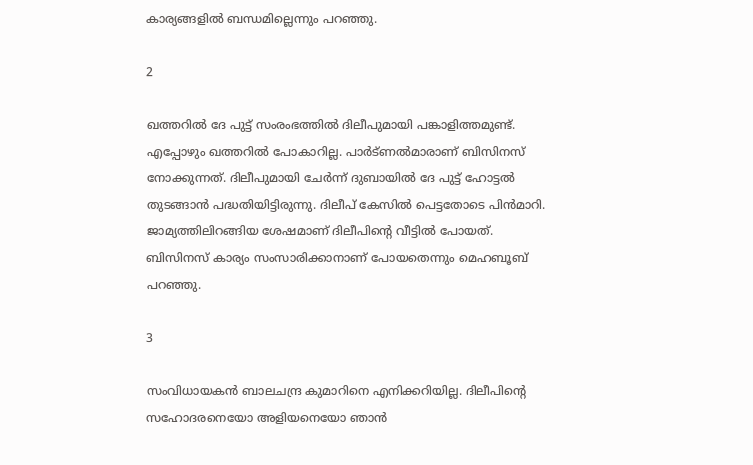കാര്യങ്ങളില്‍ ബന്ധമില്ലെന്നും പറഞ്ഞു.

2

ഖത്തറില്‍ ദേ പുട്ട് സംരംഭത്തില്‍ ദിലീപുമായി പങ്കാളിത്തമുണ്ട്. എപ്പോഴും ഖത്തറില്‍ പോകാറില്ല. പാര്‍ട്ണല്‍മാരാണ് ബിസിനസ് നോക്കുന്നത്. ദിലീപുമായി ചേര്‍ന്ന് ദുബായില്‍ ദേ പുട്ട് ഹോട്ടല്‍ തുടങ്ങാന്‍ പദ്ധതിയിട്ടിരുന്നു. ദിലീപ് കേസില്‍ പെട്ടതോടെ പിന്‍മാറി. ജാമ്യത്തിലിറങ്ങിയ ശേഷമാണ് ദിലീപിന്റെ വീട്ടില്‍ പോയത്. ബിസിനസ് കാര്യം സംസാരിക്കാനാണ് പോയതെന്നും മെഹബൂബ് പറഞ്ഞു.

3

സംവിധായകന്‍ ബാലചന്ദ്ര കുമാറിനെ എനിക്കറിയില്ല. ദിലീപിന്റെ സഹോദരനെയോ അളിയനെയോ ഞാന്‍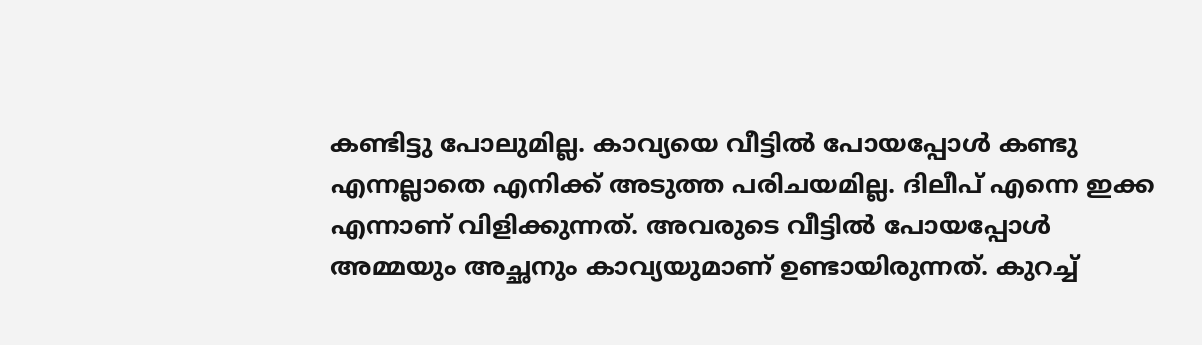കണ്ടിട്ടു പോലുമില്ല. കാവ്യയെ വീട്ടില്‍ പോയപ്പോള്‍ കണ്ടു എന്നല്ലാതെ എനിക്ക് അടുത്ത പരിചയമില്ല. ദിലീപ് എന്നെ ഇക്ക എന്നാണ് വിളിക്കുന്നത്. അവരുടെ വീട്ടില്‍ പോയപ്പോള്‍ അമ്മയും അച്ഛനും കാവ്യയുമാണ് ഉണ്ടായിരുന്നത്. കുറച്ച്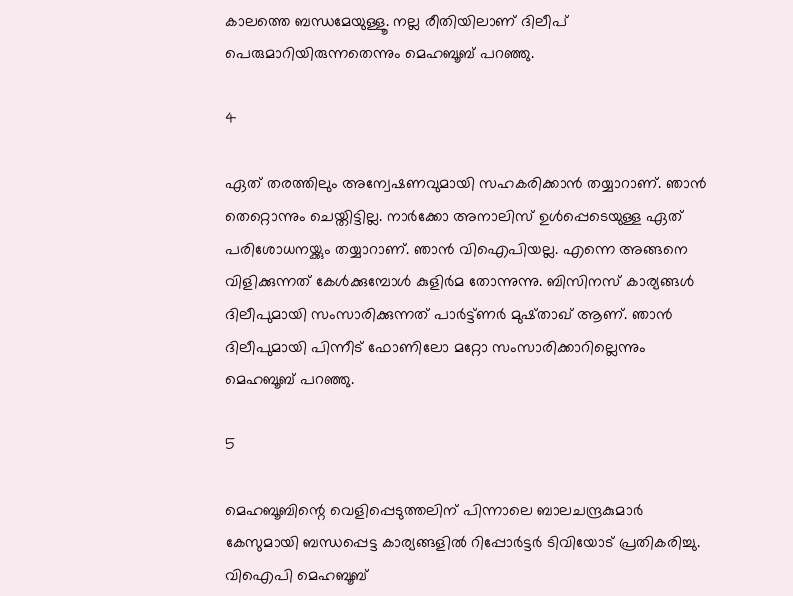കാലത്തെ ബന്ധമേയുള്ളൂ. നല്ല രീതിയിലാണ് ദിലീപ് പെരുമാറിയിരുന്നതെന്നും മെഹബൂബ് പറഞ്ഞു.

4

ഏത് തരത്തിലും അന്വേഷണവുമായി സഹകരിക്കാന്‍ തയ്യാറാണ്. ഞാന്‍ തെറ്റൊന്നും ചെയ്തിട്ടില്ല. നാര്‍ക്കോ അനാലിസ് ഉള്‍പ്പെടെയുള്ള ഏത് പരിശോധനയ്ക്കും തയ്യാറാണ്. ഞാന്‍ വിഐപിയല്ല. എന്നെ അങ്ങനെ വിളിക്കുന്നത് കേള്‍ക്കുമ്പോള്‍ കുളിര്‍മ തോന്നുന്നു. ബിസിനസ് കാര്യങ്ങള്‍ ദിലീപുമായി സംസാരിക്കുന്നത് പാര്‍ട്ട്ണര്‍ മുഷ്താഖ് ആണ്. ഞാന്‍ ദിലീപുമായി പിന്നീട് ഫോണിലോ മറ്റോ സംസാരിക്കാറില്ലെന്നും മെഹബൂബ് പറഞ്ഞു.

5

മെഹബൂബിന്റെ വെളിപ്പെടുത്തലിന് പിന്നാലെ ബാലചന്ദ്രകുമാര്‍ കേസുമായി ബന്ധപ്പെട്ട കാര്യങ്ങളില്‍ റിപ്പോര്‍ട്ടര്‍ ടിവിയോട് പ്രതികരിച്ചു. വിഐപി മെഹബൂബ്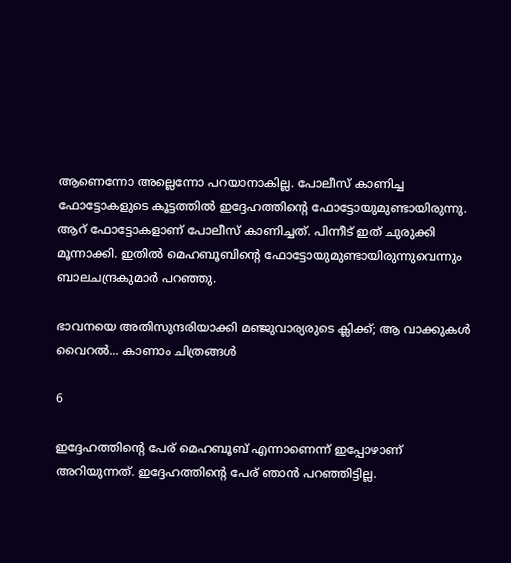ആണെന്നോ അല്ലെന്നോ പറയാനാകില്ല. പോലീസ് കാണിച്ച ഫോട്ടോകളുടെ കൂട്ടത്തില്‍ ഇദ്ദേഹത്തിന്റെ ഫോട്ടോയുമുണ്ടായിരുന്നു. ആറ് ഫോട്ടോകളാണ് പോലീസ് കാണിച്ചത്. പിന്നീട് ഇത് ചുരുക്കി മൂന്നാക്കി. ഇതില്‍ മെഹബൂബിന്റെ ഫോട്ടോയുമുണ്ടായിരുന്നുവെന്നും ബാലചന്ദ്രകുമാര്‍ പറഞ്ഞു.

ഭാവനയെ അതിസുന്ദരിയാക്കി മഞ്ജുവാര്യരുടെ ക്ലിക്ക്; ആ വാക്കുകള്‍ വൈറല്‍... കാണാം ചിത്രങ്ങള്‍

6

ഇദ്ദേഹത്തിന്റെ പേര് മെഹബൂബ് എന്നാണെന്ന് ഇപ്പോഴാണ് അറിയുന്നത്. ഇദ്ദേഹത്തിന്റെ പേര് ഞാന്‍ പറഞ്ഞിട്ടില്ല.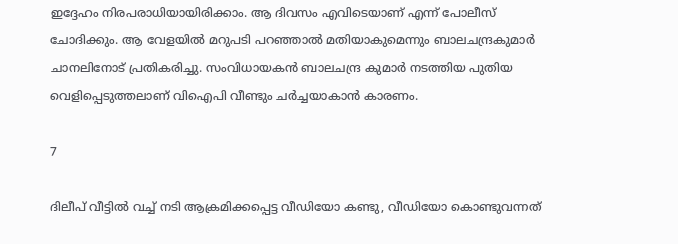ഇദ്ദേഹം നിരപരാധിയായിരിക്കാം. ആ ദിവസം എവിടെയാണ് എന്ന് പോലീസ് ചോദിക്കും. ആ വേളയില്‍ മറുപടി പറഞ്ഞാല്‍ മതിയാകുമെന്നും ബാലചന്ദ്രകുമാര്‍ ചാനലിനോട് പ്രതികരിച്ചു. സംവിധായകന്‍ ബാലചന്ദ്ര കുമാര്‍ നടത്തിയ പുതിയ വെളിപ്പെടുത്തലാണ് വിഐപി വീണ്ടും ചര്‍ച്ചയാകാന്‍ കാരണം.

7

ദിലീപ് വീട്ടില്‍ വച്ച് നടി ആക്രമിക്കപ്പെട്ട വീഡിയോ കണ്ടു, വീഡിയോ കൊണ്ടുവന്നത്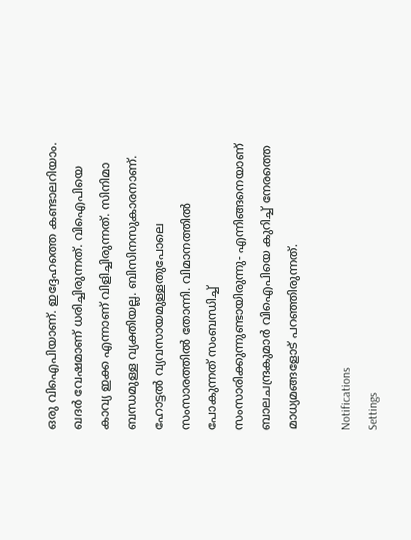ഒരു വിഐപിയാണ്. ഇദ്ദേഹത്തെ കണ്ടാലറിയാം. ഖദര്‍ വേഷമാണ് ധരിച്ചിരുന്നത്. വിഐപിയെ കാവ്യ ഇക്ക എന്നാണ് വിളിച്ചിരുന്നത്. സിനിമാ ബന്ധമുള്ള വ്യക്തിയല്ല. ബിസിനസുകാരനാണ്. ഹോട്ടല്‍ വ്യവസായമുള്ളതുപോലെ സംസാരത്തില്‍ തോന്നി. വിമാനത്തില്‍ പോകുന്നത് സംബന്ധിച്ച് സംസാരിക്കുന്നുണ്ടായിരുന്നു- എന്നിങ്ങനെയാണ് ബാലചന്ദ്രകുമാര്‍ വിഐപിയെ കുറിച്ച് നേരത്തെ മാധ്യമങ്ങളോട് പറഞ്ഞിരുന്നത്.

Notifications
Settings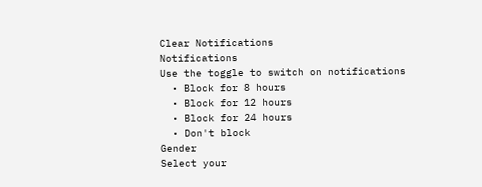Clear Notifications
Notifications
Use the toggle to switch on notifications
  • Block for 8 hours
  • Block for 12 hours
  • Block for 24 hours
  • Don't block
Gender
Select your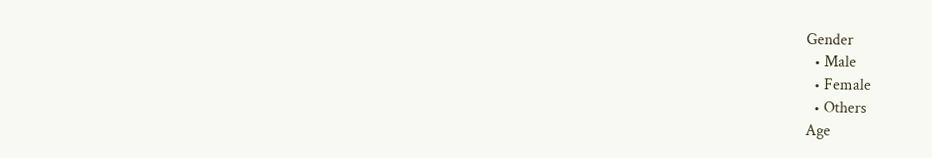Gender
  • Male
  • Female
  • Others
Age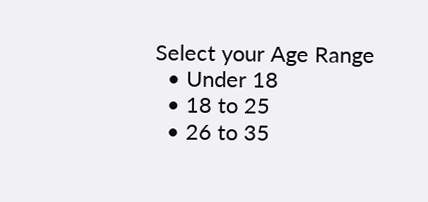Select your Age Range
  • Under 18
  • 18 to 25
  • 26 to 35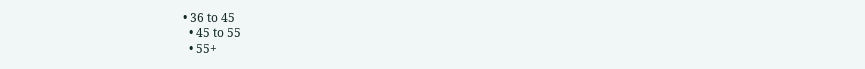• 36 to 45
  • 45 to 55
  • 55+